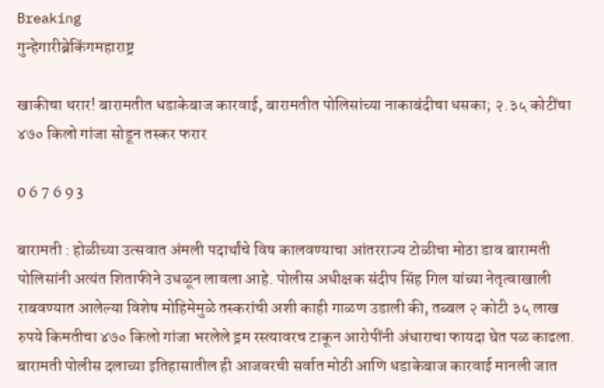Breaking
गुन्हेगारीब्रेकिंगमहाराष्ट्र

खाकीचा थरार! बारामतीत धडाकेबाज कारवाई, बारामतीत पोलिसांच्या नाकाबंदीचा धसका; २.३५ कोटींचा ४७० किलो गांजा सोडून तस्कर फरार

0 6 7 6 9 3

बारामती : होळीच्या उत्सवात अंमली पदार्थांचे विष कालवण्याचा आंतरराज्य टोळीचा मोठा डाव बारामती पोलिसांनी अत्यंत शिताफीने उधळून लावला आहे. पोलीस अधीक्षक संदीप सिंह गिल यांच्या नेतृत्वाखाली राबवण्यात आलेल्या विशेष मोहिमेमुळे तस्करांची अशी काही गाळण उडाली की, तब्बल २ कोटी ३५ लाख रुपये किमतीचा ४७० किलो गांजा भरलेले ड्रम रस्त्यावरच टाकून आरोपींनी अंधाराचा फायदा घेत पळ काढला. बारामती पोलीस दलाच्या इतिहासातील ही आजवरची सर्वात मोठी आणि धडाकेबाज कारवाई मानली जात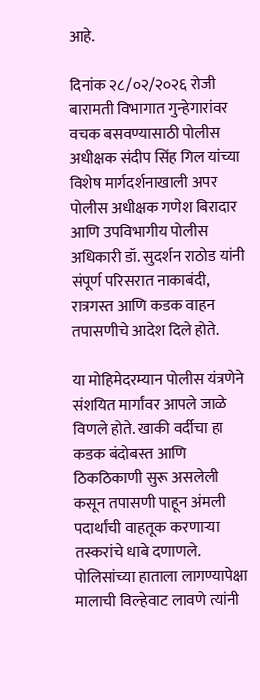आहे.

दिनांक २८/०२/२०२६ रोजी बारामती विभागात गुन्हेगारांवर वचक बसवण्यासाठी पोलीस अधीक्षक संदीप सिंह गिल यांच्या विशेष मार्गदर्शनाखाली अपर पोलीस अधीक्षक गणेश बिरादार आणि उपविभागीय पोलीस अधिकारी डॉ. सुदर्शन राठोड यांनी संपूर्ण परिसरात नाकाबंदी, रात्रगस्त आणि कडक वाहन तपासणीचे आदेश दिले होते.

या मोहिमेदरम्यान पोलीस यंत्रणेने संशयित मार्गांवर आपले जाळे विणले होते. खाकी वर्दीचा हा कडक बंदोबस्त आणि ठिकठिकाणी सुरू असलेली कसून तपासणी पाहून अंमली पदार्थांची वाहतूक करणाऱ्या तस्करांचे धाबे दणाणले. पोलिसांच्या हाताला लागण्यापेक्षा मालाची विल्हेवाट लावणे त्यांनी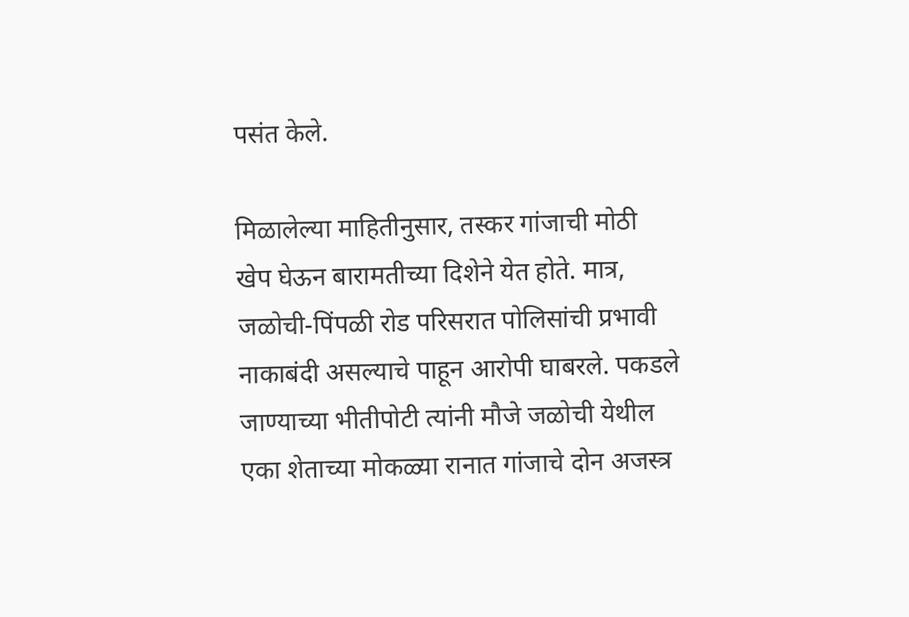पसंत केले.

मिळालेल्या माहितीनुसार, तस्कर गांजाची मोठी खेप घेऊन बारामतीच्या दिशेने येत होते. मात्र, जळोची-पिंपळी रोड परिसरात पोलिसांची प्रभावी नाकाबंदी असल्याचे पाहून आरोपी घाबरले. पकडले जाण्याच्या भीतीपोटी त्यांनी मौजे जळोची येथील एका शेताच्या मोकळ्या रानात गांजाचे दोन अजस्त्र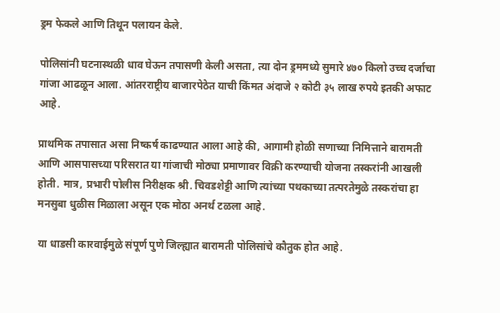ड्रम फेकले आणि तिथून पलायन केले.

पोलिसांनी घटनास्थळी धाव घेऊन तपासणी केली असता, त्या दोन ड्रममध्ये सुमारे ४७० किलो उच्च दर्जाचा गांजा आढळून आला. आंतरराष्ट्रीय बाजारपेठेत याची किंमत अंदाजे २ कोटी ३५ लाख रुपये इतकी अफाट आहे.

प्राथमिक तपासात असा निष्कर्ष काढण्यात आला आहे की, आगामी होळी सणाच्या निमित्ताने बारामती आणि आसपासच्या परिसरात या गांजाची मोठ्या प्रमाणावर विक्री करण्याची योजना तस्करांनी आखली होती. मात्र, प्रभारी पोलीस निरीक्षक श्री. चिवडशेट्टी आणि त्यांच्या पथकाच्या तत्परतेमुळे तस्करांचा हा मनसुबा धुळीस मिळाला असून एक मोठा अनर्थ टळला आहे.

या धाडसी कारवाईमुळे संपूर्ण पुणे जिल्ह्यात बारामती पोलिसांचे कौतुक होत आहे.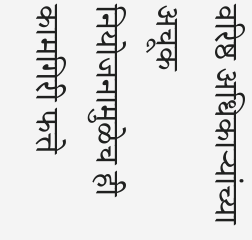वरिष्ठ अधिकाऱ्यांच्या अचूक नियोजनामुळेच ही कामगिरी फत्ते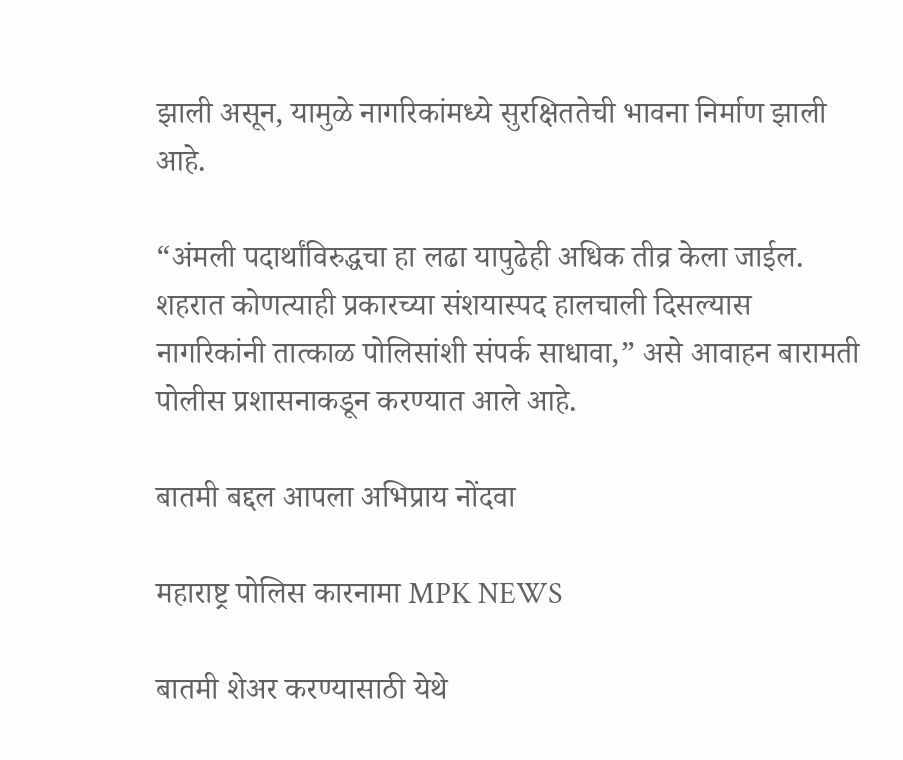झाली असून, यामुळे नागरिकांमध्ये सुरक्षिततेची भावना निर्माण झाली आहे.

“अंमली पदार्थांविरुद्धचा हा लढा यापुढेही अधिक तीव्र केला जाईल. शहरात कोणत्याही प्रकारच्या संशयास्पद हालचाली दिसल्यास नागरिकांनी तात्काळ पोलिसांशी संपर्क साधावा,” असे आवाहन बारामती पोलीस प्रशासनाकडून करण्यात आले आहे.

बातमी बद्दल आपला अभिप्राय नोंदवा

महाराष्ट्र पोलिस कारनामा MPK NEWS

बातमी शेअर करण्यासाठी येथे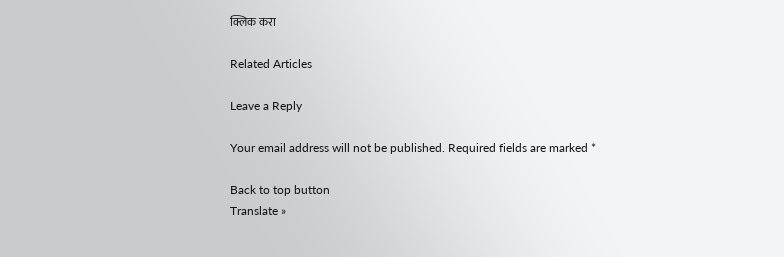क्लिक करा

Related Articles

Leave a Reply

Your email address will not be published. Required fields are marked *

Back to top button
Translate »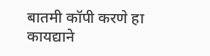बातमी कॉपी करणे हा कायद्याने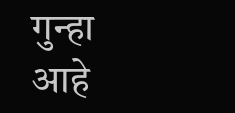गुन्हा आहे